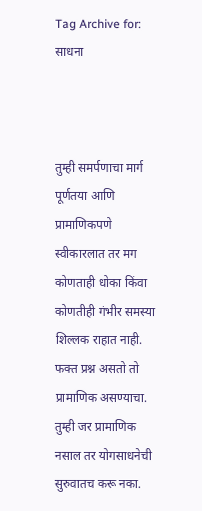Tag Archive for: साधना



तुम्ही समर्पणाचा मार्ग पूर्णतया आणि प्रामाणिकपणे स्वीकारलात तर मग कोणताही धोका किंवा कोणतीही गंभीर समस्या शिल्लक राहात नाही. फक्त प्रश्न असतो तो प्रामाणिक असण्याचा. तुम्ही जर प्रामाणिक नसाल तर योगसाधनेची सुरुवातच करू नका.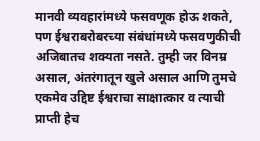मानवी व्यवहारांमध्ये फसवणूक होऊ शकते, पण ईश्वराबरोबरच्या संबंधांमध्ये फसवणुकीची अजिबातच शक्यता नसते. तुम्ही जर विनम्र असाल, अंतरंगातून खुले असाल आणि तुमचे एकमेव उद्दिष्ट ईश्वराचा साक्षात्कार व त्याची प्राप्ती हेच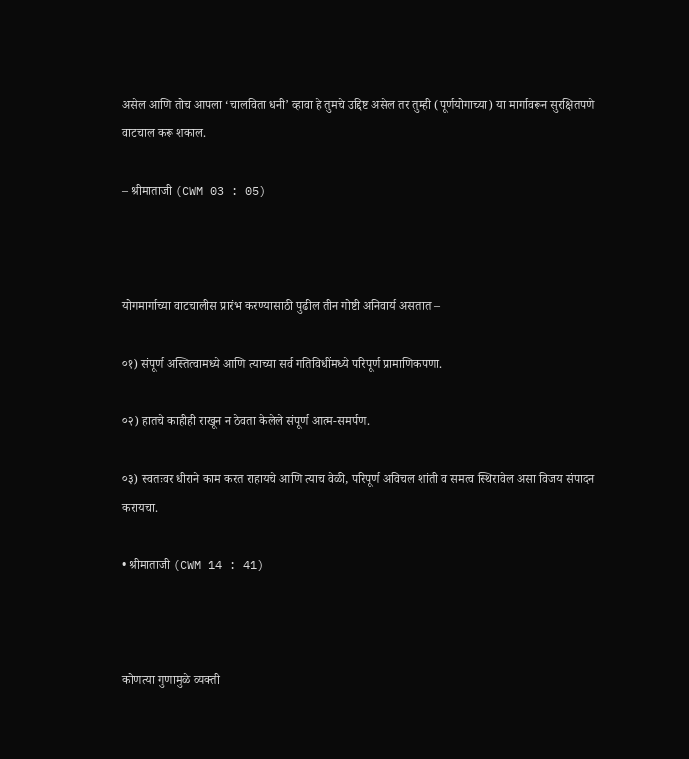असेल आणि तोच आपला ‘चालविता धनी’ व्हावा हे तुमचे उद्दिष्ट असेल तर तुम्ही (पूर्णयोगाच्या) या मार्गावरून सुरक्षितपणे वाटचाल करू शकाल.

– श्रीमाताजी (CWM 03 : 05)



योगमार्गाच्या वाटचालीस प्रारंभ करण्यासाठी पुढील तीन गोष्टी अनिवार्य असतात –

०१) संपूर्ण अस्तित्वामध्ये आणि त्याच्या सर्व गतिविधींमध्ये परिपूर्ण प्रामाणिकपणा.

०२) हातचे काहीही राखून न ठेवता केलेले संपूर्ण आत्म-समर्पण.

०३) स्वतःवर धीराने काम करत राहायचे आणि त्याच वेळी, परिपूर्ण अविचल शांती व समत्व स्थिरावेल असा विजय संपादन करायचा.

• श्रीमाताजी (CWM 14 : 41)



कोणत्या गुणामुळे व्यक्ती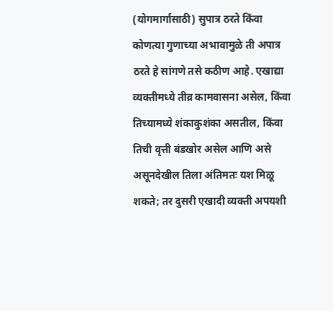(योगमार्गासाठी) सुपात्र ठरते किंवा कोणत्या गुणाच्या अभावामुळे ती अपात्र ठरते हे सांगणे तसे कठीण आहे. एखाद्या व्यक्तीमध्ये तीव्र कामवासना असेल, किंवा तिच्यामध्ये शंकाकुशंका असतील, किंवा तिची वृत्ती बंडखोर असेल आणि असे असूनदेखील तिला अंतिमतः यश मिळू शकते; तर दुसरी एखादी व्यक्ती अपयशी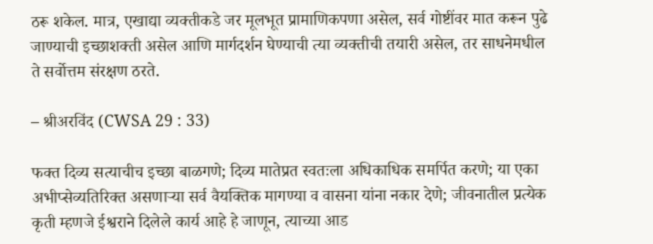ठरू शकेल. मात्र, एखाद्या व्यक्तीकडे जर मूलभूत प्रामाणिकपणा असेल, सर्व गोष्टींवर मात करून पुढे जाण्याची इच्छाशक्ती असेल आणि मार्गदर्शन घेण्याची त्या व्यक्तीची तयारी असेल, तर साधनेमधील ते सर्वोत्तम संरक्षण ठरते.

– श्रीअरविंद (CWSA 29 : 33)

फक्त दिव्य सत्याचीच इच्छा बाळगणे; दिव्य मातेप्रत स्वतःला अधिकाधिक समर्पित करणे; या एका अभीप्सेव्यतिरिक्त असणाऱ्या सर्व वैयक्तिक मागण्या व वासना यांना नकार देणे; जीवनातील प्रत्येक कृती म्हणजे ईश्वराने दिलेले कार्य आहे हे जाणून, त्याच्या आड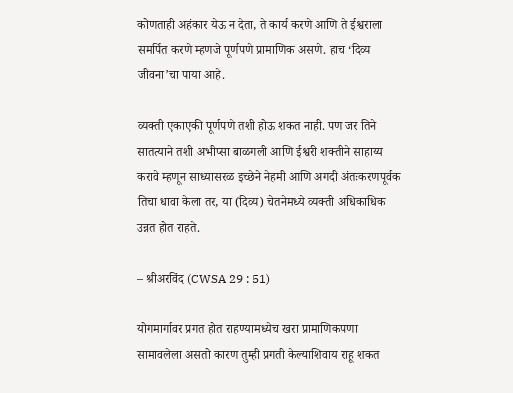कोणताही अहंकार येऊ न देता, ते कार्य करणे आणि ते ईश्वराला समर्पित करणे म्हणजे पूर्णपणे प्रामाणिक असणे. हाच ‘दिव्य जीवना‌’चा पाया आहे.

व्यक्ती एकाएकी पूर्णपणे तशी होऊ शकत नाही. पण जर तिने सातत्याने तशी अभीप्सा बाळगली आणि ईश्वरी शक्तीने साहाय्य करावे म्हणून साध्यासरळ इच्छेने नेहमी आणि अगदी अंतःकरणपूर्वक तिचा धावा केला तर, या (दिव्य) चेतनेमध्ये व्यक्ती अधिकाधिक उन्नत होत राहते.

– श्रीअरविंद (CWSA 29 : 51)

योगमार्गावर प्रगत होत राहण्यामध्येच खरा प्रामाणिकपणा सामावलेला असतो कारण तुम्ही प्रगती केल्याशिवाय राहू शकत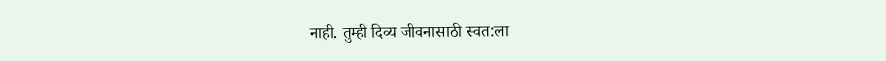नाही. तुम्ही दिव्य जीवनासाठी स्वत:ला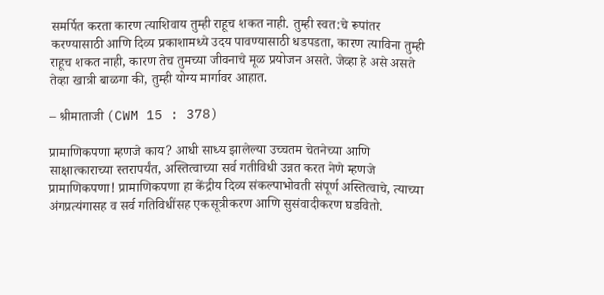समर्पित करता कारण त्याशिवाय तुम्ही राहूच शकत नाही. तुम्ही स्वत:चे रूपांतर करण्यासाठी आणि दिव्य प्रकाशामध्ये उदय पावण्यासाठी धडपडता, कारण त्याविना तुम्ही राहूच शकत नाही, कारण तेच तुमच्या जीवनाचे मूळ प्रयोजन असते. जेव्हा हे असे असते तेव्हा खात्री बाळगा की, तुम्ही योग्य मार्गावर आहात.

– श्रीमाताजी (CWM 15 : 378)

प्रामाणिकपणा म्हणजे काय? आधी साध्य झालेल्या उच्चतम चेतनेच्या आणि साक्षात्काराच्या स्तरापर्यंत, अस्तित्वाच्या सर्व गतीविधी उन्नत करत नेणे म्हणजे प्रामाणिकपणा! प्रामाणिकपणा हा केंद्रीय दिव्य संकल्पाभोवती संपूर्ण अस्तित्वाचे, त्याच्या अंगप्रत्यंगासह व सर्व गतिविधींसह एकसूत्रीकरण आणि सुसंवादीकरण घडवितो.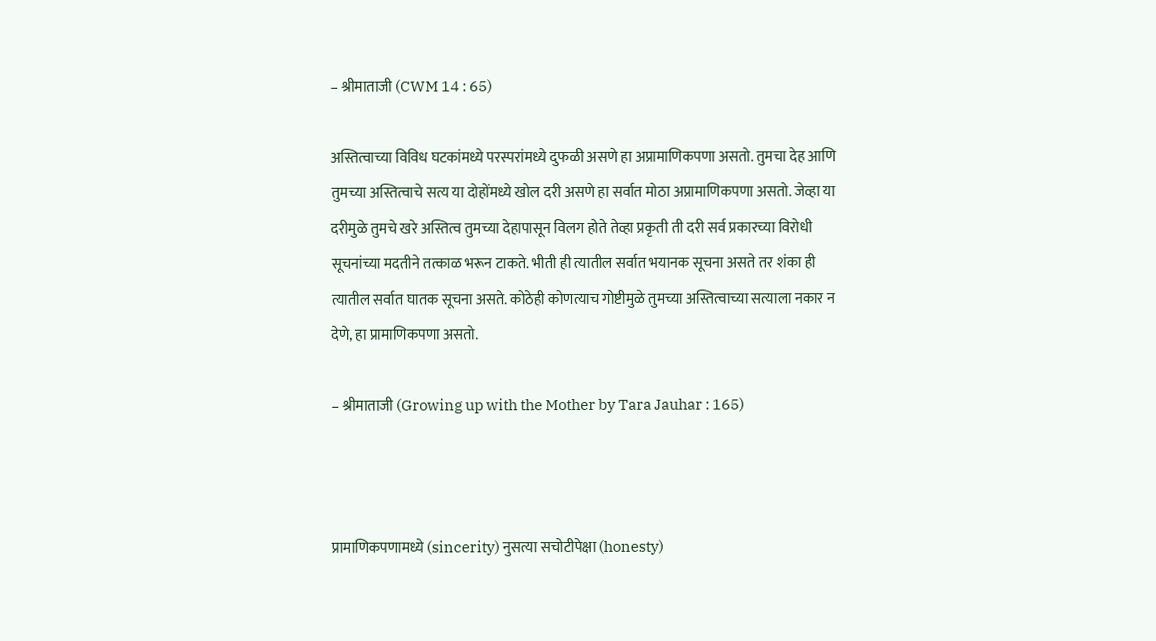– श्रीमाताजी (CWM 14 : 65)

अस्तित्वाच्या विविध घटकांमध्ये परस्परांमध्ये दुफळी असणे हा अप्रामाणिकपणा असतो. तुमचा देह आणि तुमच्या अस्तित्वाचे सत्य या दोहोंमध्ये खोल दरी असणे हा सर्वात मोठा अप्रामाणिकपणा असतो. जेव्हा या दरीमुळे तुमचे खरे अस्तित्व तुमच्या देहापासून विलग होते तेव्हा प्रकृती ती दरी सर्व प्रकारच्या विरोधी सूचनांच्या मदतीने तत्काळ भरून टाकते. भीती ही त्यातील सर्वात भयानक सूचना असते तर शंका ही त्यातील सर्वात घातक सूचना असते. कोठेही कोणत्याच गोष्टीमुळे तुमच्या अस्तित्वाच्या सत्याला नकार न देणे, हा प्रामाणिकपणा असतो.

– श्रीमाताजी (Growing up with the Mother by Tara Jauhar : 165)



प्रामाणिकपणामध्ये (sincerity) नुसत्या सचोटीपेक्षा (honesty)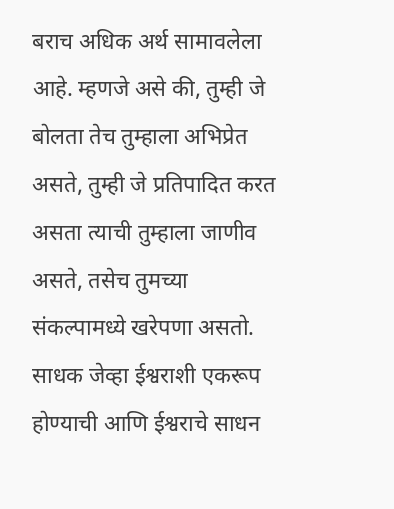बराच अधिक अर्थ सामावलेला आहे. म्हणजे असे की, तुम्ही जे बोलता तेच तुम्हाला अभिप्रेत असते, तुम्ही जे प्रतिपादित करत असता त्याची तुम्हाला जाणीव असते, तसेच तुमच्या संकल्पामध्ये खरेपणा असतो. साधक जेव्हा ईश्वराशी एकरूप होण्याची आणि ईश्वराचे साधन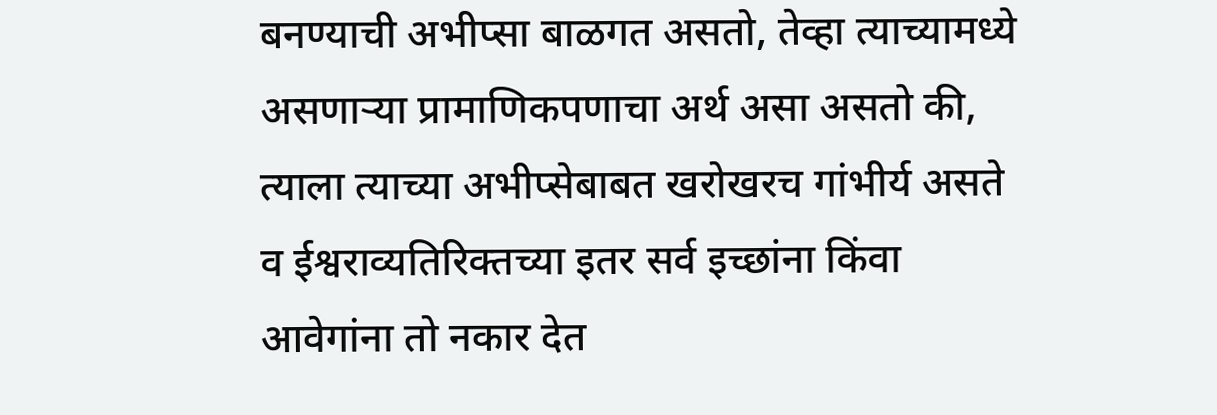बनण्याची अभीप्सा बाळगत असतो, तेव्हा त्याच्यामध्ये असणाऱ्या प्रामाणिकपणाचा अर्थ असा असतो की, त्याला त्याच्या अभीप्सेबाबत खरोखरच गांभीर्य असते व ईश्वराव्यतिरिक्तच्या इतर सर्व इच्छांना किंवा आवेगांना तो नकार देत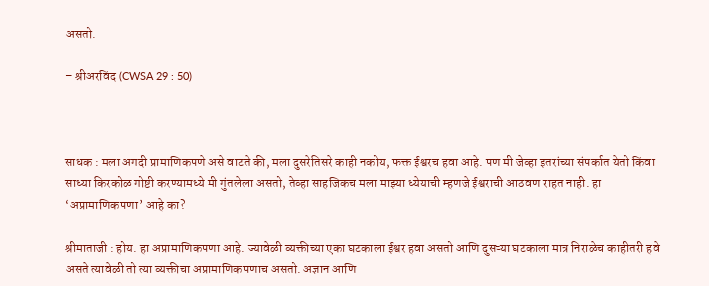असतो.

– श्रीअरविंद (CWSA 29 : 50)



साधक : मला अगदी प्रामाणिकपणे असे वाटते की, मला दुसरेतिसरे काही नकोय, फक्त ईश्वरच हवा आहे. पण मी जेव्हा इतरांच्या संपर्कात येतो किंवा साध्या किरकोळ गोष्टी करण्यामध्ये मी गुंतलेला असतो, तेव्हा साहजिकच मला माझ्या ध्येयाची म्हणजे ईश्वराची आठवण राहत नाही. हा ‘अप्रामाणिकपणा‌’ आहे का?

श्रीमाताजी : होय. हा अप्रामाणिकपणा आहे. ज्यावेळी व्यक्तीच्या एका घटकाला ईश्वर हवा असतो आणि दुसऱ्या घटकाला मात्र निराळेच काहीतरी हवे असते त्यावेळी तो त्या व्यक्तीचा अप्रामाणिकपणाच असतो. अज्ञान आणि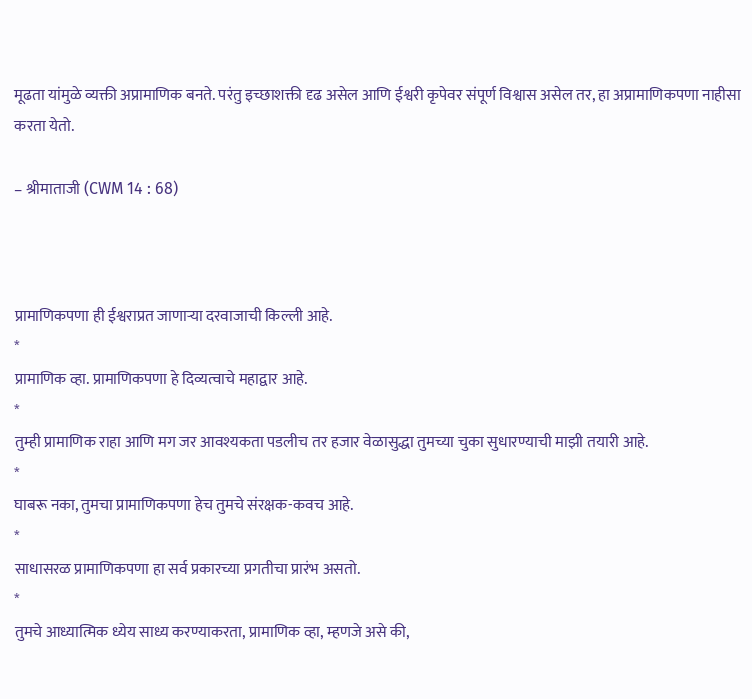मूढता यांमुळे व्यक्ती अप्रामाणिक बनते. परंतु इच्छाशक्ती दृढ असेल आणि ईश्वरी कृपेवर संपूर्ण विश्वास असेल तर, हा अप्रामाणिकपणा नाहीसा करता येतो.

– श्रीमाताजी (CWM 14 : 68)



प्रामाणिकपणा ही ईश्वराप्रत जाणाऱ्या दरवाजाची किल्ली आहे.
*
प्रामाणिक व्हा. प्रामाणिकपणा हे दिव्यत्वाचे‌ महाद्वार आहे.
*
तुम्ही प्रामाणिक राहा आणि मग जर आवश्यकता पडलीच तर हजार वेळासुद्धा तुमच्या चुका सुधारण्याची माझी तयारी आहे.
*
घाबरू नका, तुमचा प्रामाणिकपणा हेच तुमचे संरक्षक-कवच आहे.
*
साधासरळ प्रामाणिकपणा हा सर्व प्रकारच्या प्रगतीचा प्रारंभ असतो.
*
तुमचे आध्यात्मिक ध्येय साध्य करण्याकरता, प्रामाणिक व्हा, म्हणजे असे की,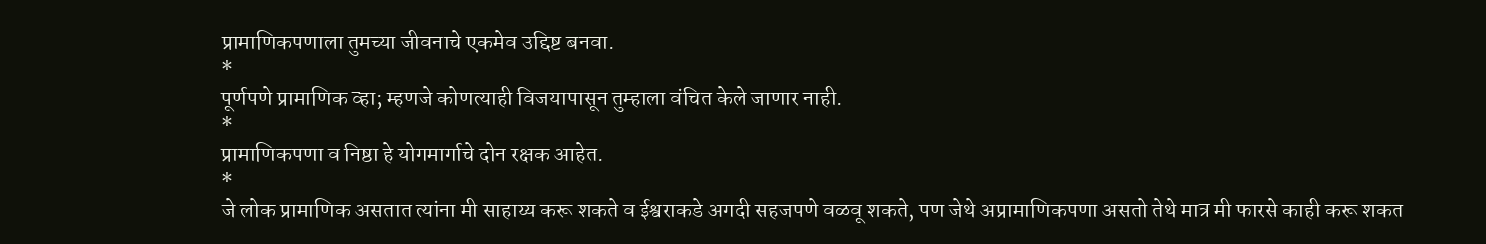प्रामाणिकपणाला तुमच्या जीवनाचे एकमेव उद्दिष्ट बनवा.
*
पूर्णपणे प्रामाणिक व्हा; म्हणजे कोणत्याही विजयापासून तुम्हाला वंचित केले जाणार नाही.
*
प्रामाणिकपणा व निष्ठा हे योगमार्गाचे दोन रक्षक आहेत.
*
जे लोक प्रामाणिक असतात त्यांना मी साहाय्य करू शकते व ईश्वराकडे अगदी सहजपणे वळवू शकते, पण जेथे अप्रामाणिकपणा असतो तेथे मात्र मी फारसे काही करू शकत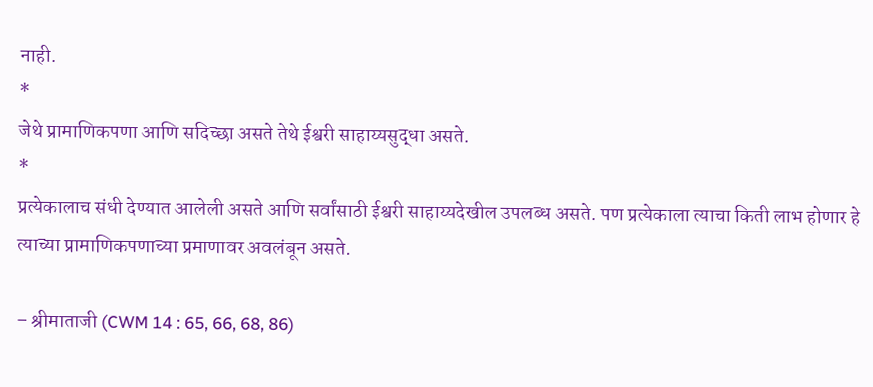नाही.
*
जेथे प्रामाणिकपणा आणि सदिच्छा असते तेथे ईश्वरी साहाय्यसुद्धा असते.
*
प्रत्येकालाच संधी देण्यात आलेली असते आणि सर्वांसाठी ईश्वरी साहाय्यदेखील उपलब्ध असते. पण प्रत्येकाला त्याचा किती लाभ होणार हे त्याच्या प्रामाणिकपणाच्या प्रमाणावर अवलंबून असते.

– श्रीमाताजी (CWM 14 : 65, 66, 68, 86)